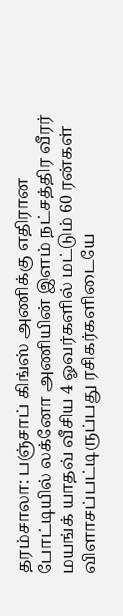தரம்சாலா: பஞ்சாப் கிங்ஸ் அணிக்கு எதிரான போட்டியில் லக்னோ அணியின் இளம் நட்சத்திர வீரர் மயங்க் யாதவ் வீசிய 4 ஓவர்களில் மட்டும் 60 ரன்கள் விளாசப்பட்டிருப்பது ரசிகர்களிடையே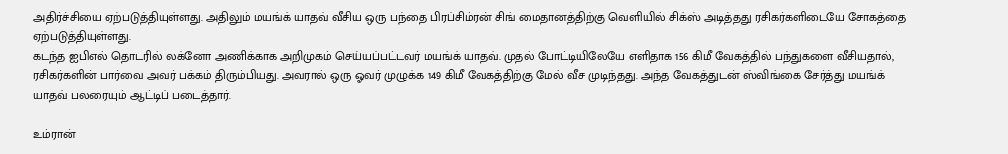அதிர்ச்சியை ஏற்படுத்தியுள்ளது. அதிலும் மயங்க் யாதவ் வீசிய ஒரு பந்தை பிரப்சிம்ரன் சிங் மைதானத்திற்கு வெளியில் சிக்ஸ் அடித்தது ரசிகர்களிடையே சோகத்தை ஏற்படுத்தியுள்ளது.
கடந்த ஐபிஎல் தொடரில் லக்னோ அணிக்காக அறிமுகம் செய்யப்பட்டவர் மயங்க் யாதவ். முதல் போட்டியிலேயே எளிதாக 156 கிமீ வேகத்தில் பந்துகளை வீசியதால், ரசிகர்களின் பார்வை அவர் பக்கம் திரும்பியது. அவரால் ஒரு ஓவர் முழுக்க 149 கிமீ வேகத்திற்கு மேல் வீச முடிந்தது. அந்த வேகத்துடன் ஸ்விங்கை சேர்த்து மயங்க் யாதவ் பலரையும் ஆட்டிப் படைத்தார்.

உம்ரான்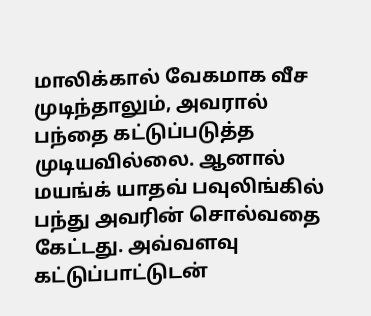மாலிக்கால் வேகமாக வீச முடிந்தாலும், அவரால் பந்தை கட்டுப்படுத்த முடியவில்லை. ஆனால் மயங்க் யாதவ் பவுலிங்கில் பந்து அவரின் சொல்வதை கேட்டது. அவ்வளவு கட்டுப்பாட்டுடன்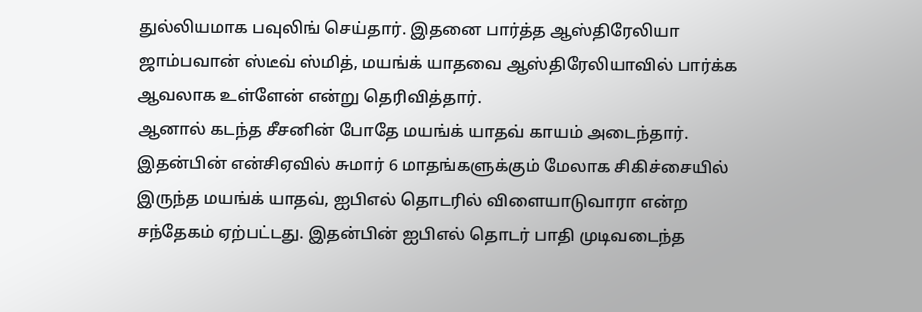துல்லியமாக பவுலிங் செய்தார். இதனை பார்த்த ஆஸ்திரேலியா ஜாம்பவான் ஸ்டீவ் ஸ்மித், மயங்க் யாதவை ஆஸ்திரேலியாவில் பார்க்க ஆவலாக உள்ளேன் என்று தெரிவித்தார்.
ஆனால் கடந்த சீசனின் போதே மயங்க் யாதவ் காயம் அடைந்தார். இதன்பின் என்சிஏவில் சுமார் 6 மாதங்களுக்கும் மேலாக சிகிச்சையில் இருந்த மயங்க் யாதவ், ஐபிஎல் தொடரில் விளையாடுவாரா என்ற சந்தேகம் ஏற்பட்டது. இதன்பின் ஐபிஎல் தொடர் பாதி முடிவடைந்த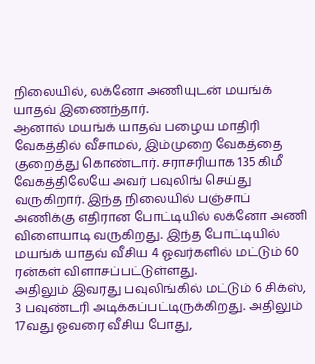நிலையில், லக்னோ அணியுடன் மயங்க் யாதவ் இணைந்தார்.
ஆனால் மயங்க் யாதவ் பழைய மாதிரி வேகத்தில் வீசாமல், இம்முறை வேகத்தை குறைத்து கொண்டார். சராசரியாக 135 கிமீ வேகத்திலேயே அவர் பவுலிங் செய்து வருகிறார். இந்த நிலையில் பஞ்சாப் அணிக்கு எதிரான போட்டியில் லக்னோ அணி விளையாடி வருகிறது. இந்த போட்டியில் மயங்க் யாதவ் வீசிய 4 ஓவர்களில் மட்டும் 60 ரன்கள் விளாசப்பட்டுள்ளது.
அதிலும் இவரது பவுலிங்கில் மட்டும் 6 சிக்ஸ், 3 பவுண்டரி அடிக்கப்பட்டிருக்கிறது. அதிலும் 17வது ஓவரை வீசிய போது,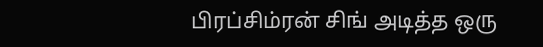பிரப்சிம்ரன் சிங் அடித்த ஒரு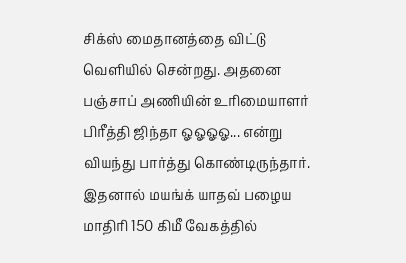சிக்ஸ் மைதானத்தை விட்டு வெளியில் சென்றது. அதனை பஞ்சாப் அணியின் உரிமையாளர் பிரீத்தி ஜிந்தா ஓஓஓஓ... என்று வியந்து பார்த்து கொண்டிருந்தார். இதனால் மயங்க் யாதவ் பழைய மாதிரி 150 கிமீ வேகத்தில்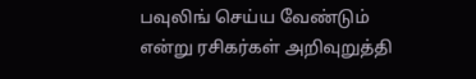பவுலிங் செய்ய வேண்டும் என்று ரசிகர்கள் அறிவுறுத்தி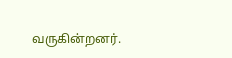வருகின்றனர்.